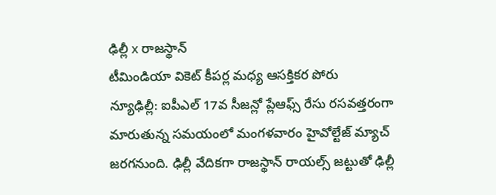ఢిల్లీ x రాజస్థాన్
టీమిండియా వికెట్ కీపర్ల మధ్య ఆసక్తికర పోరు
న్యూఢిల్లీ: ఐపీఎల్ 17వ సీజన్లో ప్లేఆఫ్స్ రేసు రసవత్తరంగా మారుతున్న సమయంలో మంగళవారం హైవోల్టేజ్ మ్యాచ్ జరగనుంది. ఢిల్లీ వేదికగా రాజస్థాన్ రాయల్స్ జట్టుతో ఢిల్లీ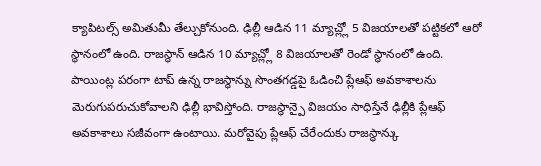క్యాపిటల్స్ అమితుమీ తేల్చుకోనుంది. ఢిల్లీ ఆడిన 11 మ్యాచ్ల్లో 5 విజయాలతో పట్టికలో ఆరో స్థానంలో ఉంది. రాజస్థాన్ ఆడిన 10 మ్యాచ్ల్లో 8 విజయాలతో రెండో స్థానంలో ఉంది. పాయింట్ల పరంగా టాప్ ఉన్న రాజస్థాన్ను సొంతగడ్డపై ఓడించి ప్లేఆఫ్ అవకాశాలను మెరుగుపరుచుకోవాలని ఢిల్లీ భావిస్తోంది. రాజస్థాన్పై విజయం సాధిస్తేనే ఢిల్లీకి ప్లేఆఫ్ అవకాశాలు సజీవంగా ఉంటాయి. మరోవైపు ప్లేఆఫ్ చేరేందుకు రాజస్థాన్కు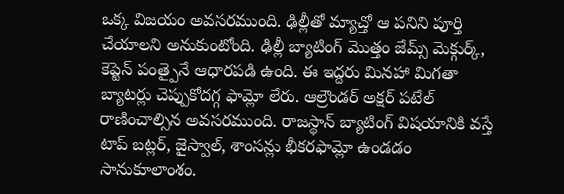ఒక్క విజయం అవసరముంది. ఢిల్లీతో మ్యాచ్తో ఆ పనిని పూర్తి చేయాలని అనుకుంటోంది. ఢిల్లీ బ్యాటింగ్ మొత్తం జేమ్స్ మెక్గుర్క్, కెప్టెన్ పంత్పైనే ఆధారపడి ఉంది. ఈ ఇద్దరు మినహా మిగతా బ్యాటర్లు చెప్పుకోదగ్గ ఫామ్లో లేరు. ఆల్రౌండర్ అక్షర్ పటేల్ రాణించాల్సిన అవసరముంది. రాజస్థాన్ బ్యాటింగ్ విషయానికి వస్తే టాప్ బట్లర్, జైస్వాల్, శాంసన్లు భీకరఫామ్లో ఉండడం సానుకూలాంశం.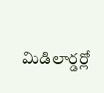మిడిలార్డర్లో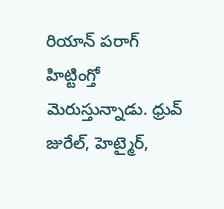రియాన్ పరాగ్ హిట్టింగ్తో మెరుస్తున్నాడు. ధ్రువ్ జురేల్, హెట్మైర్,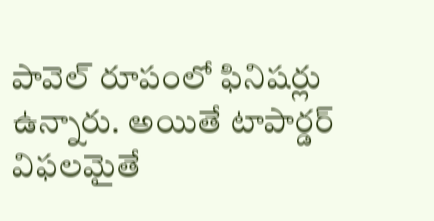పావెల్ రూపంలో ఫినిషర్లు ఉన్నారు. అయితే టాపార్డర్ విఫలమైతే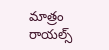మాత్రం రాయల్స్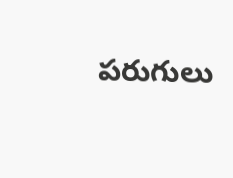పరుగులు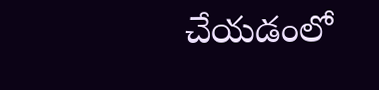చేయడంలో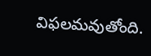విఫలమవుతోంది.